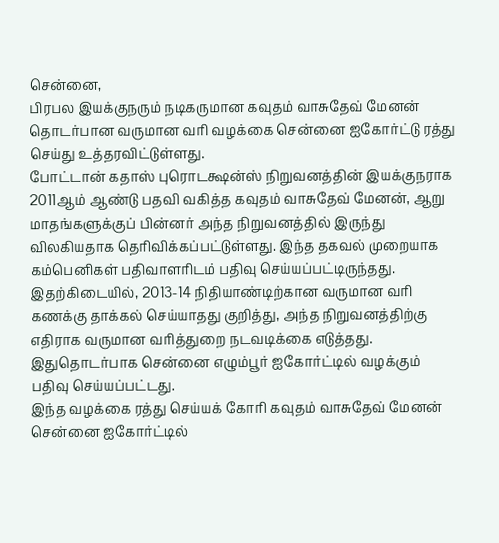சென்னை,
பிரபல இயக்குநரும் நடிகருமான கவுதம் வாசுதேவ் மேனன் தொடர்பான வருமான வரி வழக்கை சென்னை ஐகோர்ட்டு ரத்து செய்து உத்தரவிட்டுள்ளது.
போட்டான் கதாஸ் புரொடக்ஷன்ஸ் நிறுவனத்தின் இயக்குநராக 2011ஆம் ஆண்டு பதவி வகித்த கவுதம் வாசுதேவ் மேனன், ஆறு மாதங்களுக்குப் பின்னர் அந்த நிறுவனத்தில் இருந்து விலகியதாக தெரிவிக்கப்பட்டுள்ளது. இந்த தகவல் முறையாக கம்பெனிகள் பதிவாளரிடம் பதிவு செய்யப்பட்டிருந்தது. இதற்கிடையில், 2013-14 நிதியாண்டிற்கான வருமான வரி கணக்கு தாக்கல் செய்யாதது குறித்து, அந்த நிறுவனத்திற்கு எதிராக வருமான வரித்துறை நடவடிக்கை எடுத்தது. இதுதொடர்பாக சென்னை எழும்பூர் ஐகோர்ட்டில் வழக்கும் பதிவு செய்யப்பட்டது.
இந்த வழக்கை ரத்து செய்யக் கோரி கவுதம் வாசுதேவ் மேனன் சென்னை ஐகோர்ட்டில்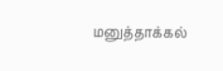மனுத்தாக்கல்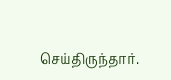செய்திருந்தார்.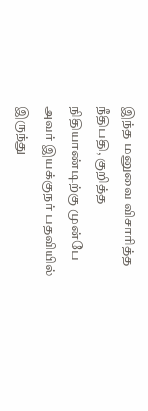இந்த மனுவை விசாரித்த நீதிபதி, குறித்த நிதியாண்டிற்கு முன்பே அவர் இயக்குநர் பதவியில் இருந்து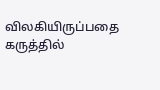விலகியிருப்பதை கருத்தில்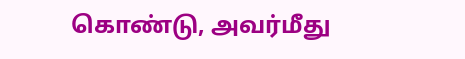கொண்டு, அவர்மீது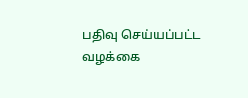பதிவு செய்யப்பட்ட வழக்கை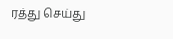ரத்து செய்து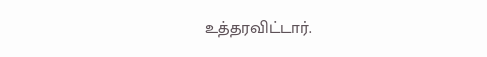உத்தரவிட்டார்.